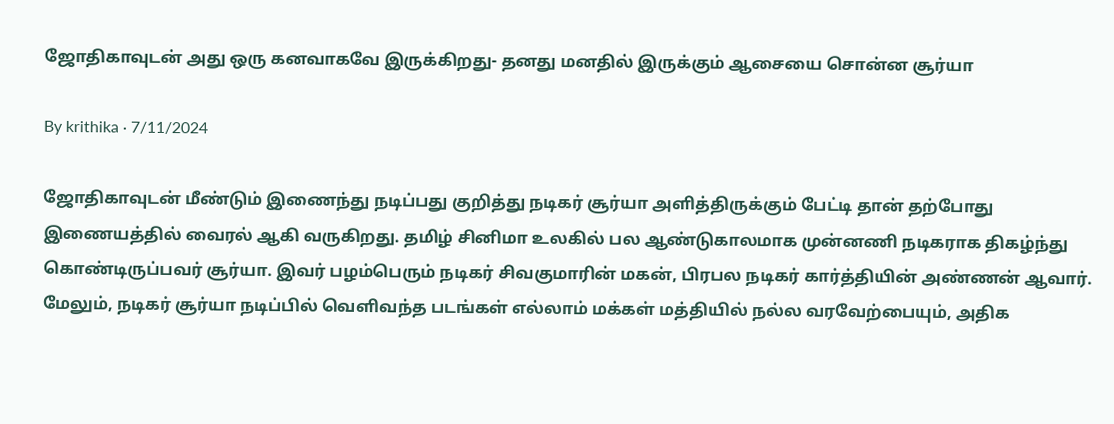ஜோதிகாவுடன் அது ஒரு கனவாகவே இருக்கிறது- தனது மனதில் இருக்கும் ஆசையை சொன்ன சூர்யா

By krithika · 7/11/2024

ஜோதிகாவுடன் மீண்டும் இணைந்து நடிப்பது குறித்து நடிகர் சூர்யா அளித்திருக்கும் பேட்டி தான் தற்போது இணையத்தில் வைரல் ஆகி வருகிறது. தமிழ் சினிமா உலகில் பல ஆண்டுகாலமாக முன்னணி நடிகராக திகழ்ந்து கொண்டிருப்பவர் சூர்யா. இவர் பழம்பெரும் நடிகர் சிவகுமாரின் மகன், பிரபல நடிகர் கார்த்தியின் அண்ணன் ஆவார். மேலும், நடிகர் சூர்யா நடிப்பில் வெளிவந்த படங்கள் எல்லாம் மக்கள் மத்தியில் நல்ல வரவேற்பையும், அதிக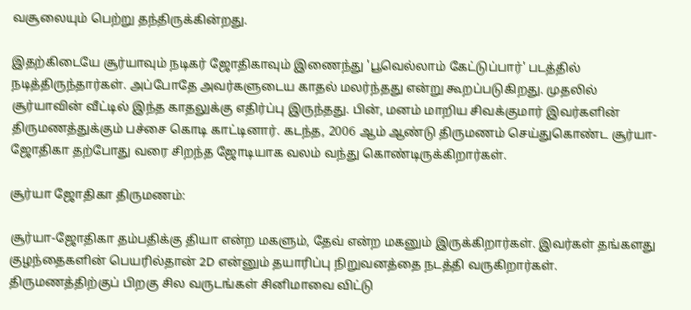வசூலையும் பெற்று தந்திருக்கின்றது.

இதற்கிடையே சூர்யாவும் நடிகர் ஜோதிகாவும் இணைந்து 'பூவெல்லாம் கேட்டுப்பார்' படத்தில் நடித்திருந்தார்கள். அப்போதே அவர்களுடைய காதல் மலர்ந்தது என்று கூறப்படுகிறது. முதலில் சூர்யாவின் வீட்டில் இந்த காதலுக்கு எதிர்ப்பு இருந்தது. பின், மனம் மாறிய சிவக்குமார் இவர்களின் திருமணத்துக்கும் பச்சை கொடி காட்டினார். கடந்த, 2006 ஆம் ஆண்டு திருமணம் செய்துகொண்ட சூர்யா-ஜோதிகா தற்போது வரை சிறந்த ஜோடியாக வலம் வந்து கொண்டிருக்கிறார்கள்.

சூர்யா ஜோதிகா திருமணம்:

சூர்யா-ஜோதிகா தம்பதிக்கு தியா என்ற மகளும், தேவ் என்ற மகனும் இருக்கிறார்கள். இவர்கள் தங்களது குழந்தைகளின் பெயரில்தான் 2D என்னும் தயாரிப்பு நிறுவனத்தை நடத்தி வருகிறார்கள். திருமணத்திற்குப் பிறகு சில வருடங்கள் சினிமாவை விட்டு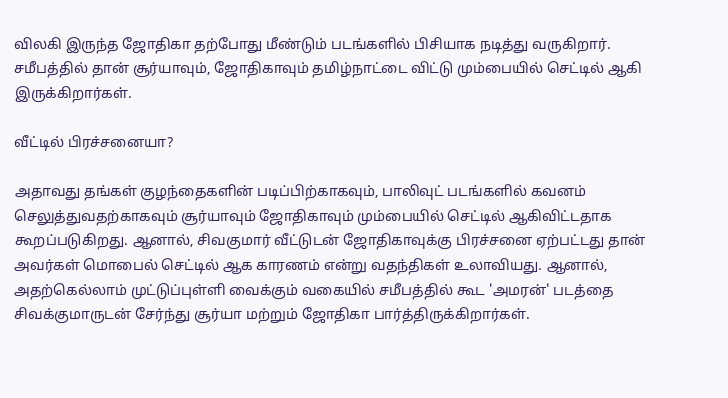விலகி இருந்த ஜோதிகா தற்போது மீண்டும் படங்களில் பிசியாக நடித்து வருகிறார். சமீபத்தில் தான் சூர்யாவும், ஜோதிகாவும் தமிழ்நாட்டை விட்டு மும்பையில் செட்டில் ஆகி இருக்கிறார்கள்.

வீட்டில் பிரச்சனையா?

அதாவது தங்கள் குழந்தைகளின் படிப்பிற்காகவும், பாலிவுட் படங்களில் கவனம் செலுத்துவதற்காகவும் சூர்யாவும் ஜோதிகாவும் மும்பையில் செட்டில் ஆகிவிட்டதாக கூறப்படுகிறது. ஆனால், சிவகுமார் வீட்டுடன் ஜோதிகாவுக்கு பிரச்சனை ஏற்பட்டது தான் அவர்கள் மொபைல் செட்டில் ஆக காரணம் என்று வதந்திகள் உலாவியது. ஆனால், அதற்கெல்லாம் முட்டுப்புள்ளி வைக்கும் வகையில் சமீபத்தில் கூட 'அமரன்' படத்தை சிவக்குமாருடன் சேர்ந்து சூர்யா மற்றும் ஜோதிகா பார்த்திருக்கிறார்கள்.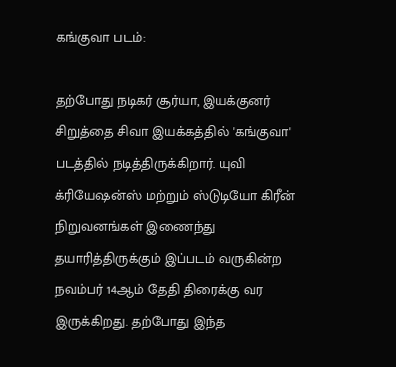கங்குவா படம்:

தற்போது நடிகர் சூர்யா, இயக்குனர் சிறுத்தை சிவா இயக்கத்தில் 'கங்குவா' படத்தில் நடித்திருக்கிறார். யுவி க்ரியேஷன்ஸ் மற்றும் ஸ்டுடியோ கிரீன் நிறுவனங்கள் இணைந்து தயாரித்திருக்கும் இப்படம் வருகின்ற நவம்பர் 14ஆம் தேதி திரைக்கு வர இருக்கிறது. தற்போது இந்த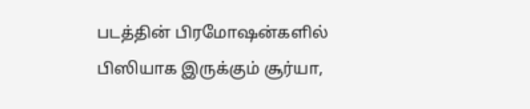படத்தின் பிரமோஷன்களில் பிஸியாக இருக்கும் சூர்யா,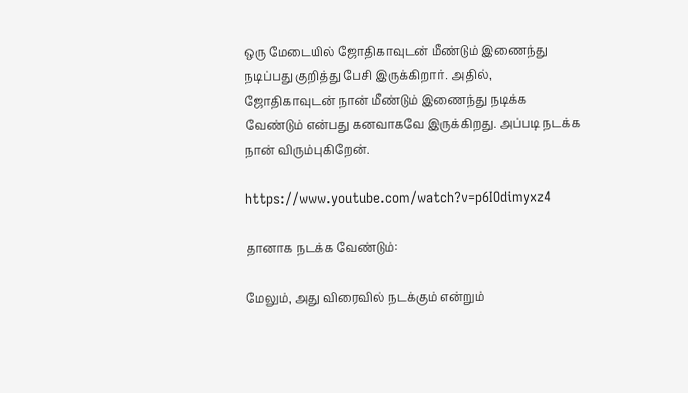ஒரு மேடையில் ஜோதிகாவுடன் மீண்டும் இணைந்து நடிப்பது குறித்து பேசி இருக்கிறார். அதில், ஜோதிகாவுடன் நான் மீண்டும் இணைந்து நடிக்க வேண்டும் என்பது கனவாகவே இருக்கிறது. அப்படி நடக்க நான் விரும்புகிறேன்.

https://www.youtube.com/watch?v=p6IOdimyxz4

தானாக நடக்க வேண்டும்:

மேலும், அது விரைவில் நடக்கும் என்றும்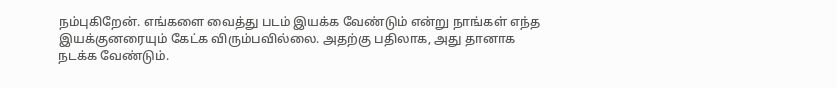நம்புகிறேன். எங்களை வைத்து படம் இயக்க வேண்டும் என்று நாங்கள் எந்த இயக்குனரையும் கேட்க விரும்பவில்லை. அதற்கு பதிலாக, அது தானாக நடக்க வேண்டும்.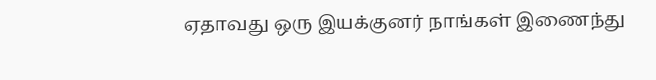ஏதாவது ஒரு இயக்குனர் நாங்கள் இணைந்து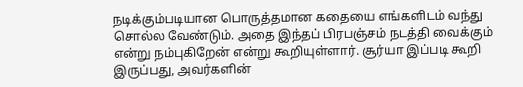நடிக்கும்படியான பொருத்தமான கதையை எங்களிடம் வந்து சொல்ல வேண்டும். அதை இந்தப் பிரபஞ்சம் நடத்தி வைக்கும் என்று நம்புகிறேன் என்று கூறியுள்ளார். சூர்யா இப்படி கூறி இருப்பது, அவர்களின்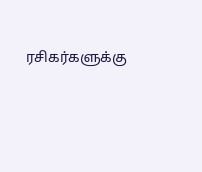ரசிகர்களுக்கு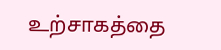உற்சாகத்தை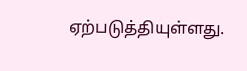ஏற்படுத்தியுள்ளது.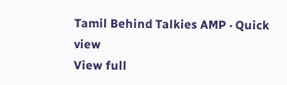Tamil Behind Talkies AMP · Quick view
View full